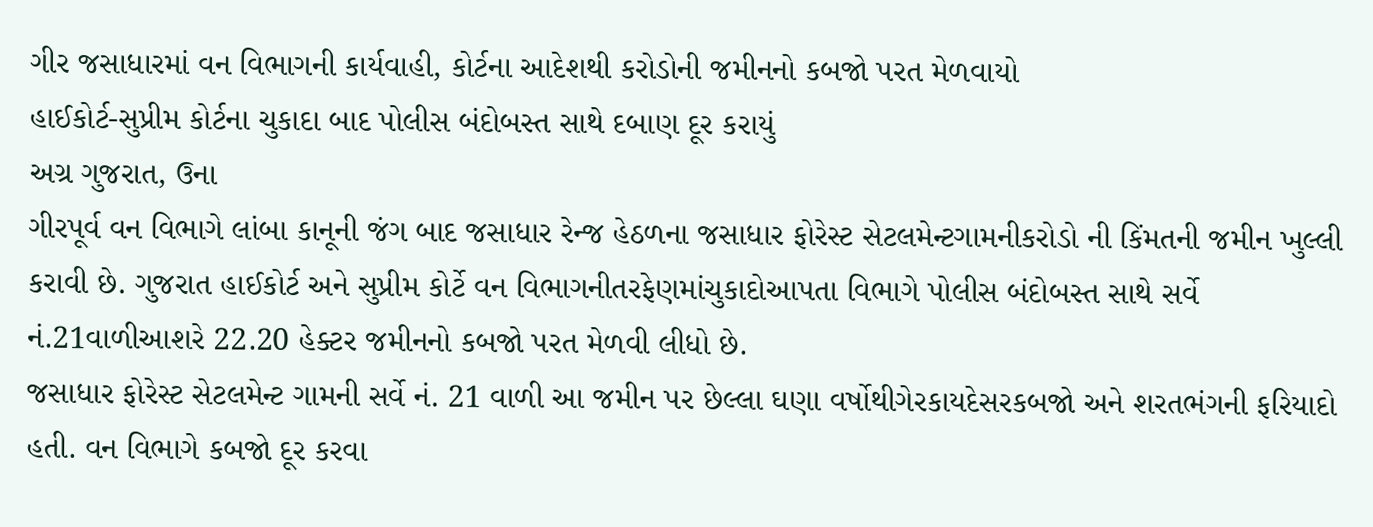ગીર જસાધારમાં વન વિભાગની કાર્યવાહી, કોર્ટના આદેશથી કરોડોની જમીનનો કબજો પરત મેળવાયો
હાઈકોર્ટ-સુપ્રીમ કોર્ટના ચુકાદા બાદ પોલીસ બંદોબસ્ત સાથે દબાણ દૂર કરાયું
અગ્ર ગુજરાત, ઉના
ગીરપૂર્વ વન વિભાગે લાંબા કાનૂની જંગ બાદ જસાધાર રેન્જ હેઠળના જસાધાર ફોરેસ્ટ સેટલમેન્ટગામનીકરોડો ની કિંમતની જમીન ખુલ્લી કરાવી છે. ગુજરાત હાઈકોર્ટ અને સુપ્રીમ કોર્ટે વન વિભાગનીતરફેણમાંચુકાદોઆપતા વિભાગે પોલીસ બંદોબસ્ત સાથે સર્વે નં.21વાળીઆશરે 22.20 હેક્ટર જમીનનો કબજો પરત મેળવી લીધો છે.
જસાધાર ફોરેસ્ટ સેટલમેન્ટ ગામની સર્વે નં. 21 વાળી આ જમીન પર છેલ્લા ઘણા વર્ષોથીગેરકાયદેસરકબજો અને શરતભંગની ફરિયાદો હતી. વન વિભાગે કબજો દૂર કરવા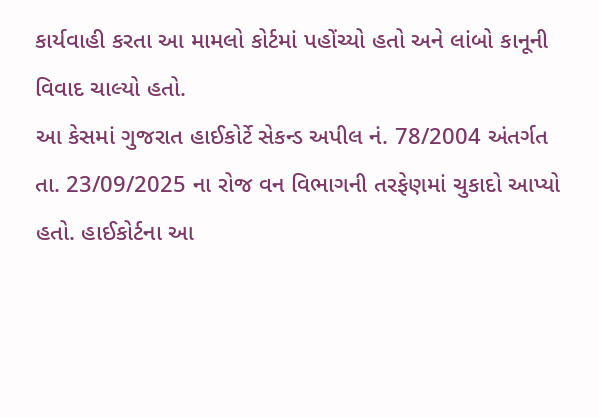કાર્યવાહી કરતા આ મામલો કોર્ટમાં પહોંચ્યો હતો અને લાંબો કાનૂની વિવાદ ચાલ્યો હતો.
આ કેસમાં ગુજરાત હાઈકોર્ટે સેકન્ડ અપીલ નં. 78/2004 અંતર્ગત તા. 23/09/2025 ના રોજ વન વિભાગની તરફેણમાં ચુકાદો આપ્યો હતો. હાઈકોર્ટના આ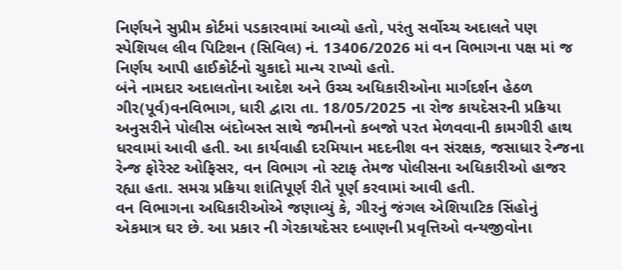નિર્ણયને સુપ્રીમ કોર્ટમાં પડકારવામાં આવ્યો હતો, પરંતુ સર્વોચ્ચ અદાલતે પણ સ્પેશિયલ લીવ પિટિશન (સિવિલ) નં. 13406/2026 માં વન વિભાગના પક્ષ માં જ નિર્ણય આપી હાઈકોર્ટનો ચુકાદો માન્ય રાખ્યો હતો.
બંને નામદાર અદાલતોના આદેશ અને ઉચ્ચ અધિકારીઓના માર્ગદર્શન હેઠળ ગીર(પૂર્વ)વનવિભાગ, ધારી દ્વારા તા. 18/05/2025 ના રોજ કાયદેસરની પ્રક્રિયા અનુસરીને પોલીસ બંદોબસ્ત સાથે જમીનનો કબજો પરત મેળવવાની કામગીરી હાથ ધરવામાં આવી હતી. આ કાર્યવાહી દરમિયાન મદદનીશ વન સંરક્ષક, જસાધાર રેન્જના રેન્જ ફોરેસ્ટ ઓફિસર, વન વિભાગ નો સ્ટાફ તેમજ પોલીસના અધિકારીઓ હાજર રહ્યા હતા. સમગ્ર પ્રક્રિયા શાંતિપૂર્ણ રીતે પૂર્ણ કરવામાં આવી હતી.
વન વિભાગના અધિકારીઓએ જણાવ્યું કે, ગીરનું જંગલ એશિયાટિક સિંહોનું એકમાત્ર ઘર છે. આ પ્રકાર ની ગેરકાયદેસર દબાણની પ્રવૃત્તિઓ વન્યજીવોના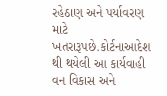રહેઠાણ અને પર્યાવરણ માટે ખતરારૂપછે.કોર્ટનાઆદેશ થી થયેલી આ કાર્યવાહી વન વિકાસ અને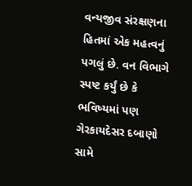વન્યજીવ સંરક્ષણના હિતમાં એક મહત્વનું પગલું છે. વન વિભાગે સ્પષ્ટ કર્યું છે કે ભવિષ્યમાં પણ ગેરકાયદેસર દબાણો સામે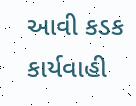આવી કડક કાર્યવાહી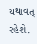યથાવત્ રહેશે.